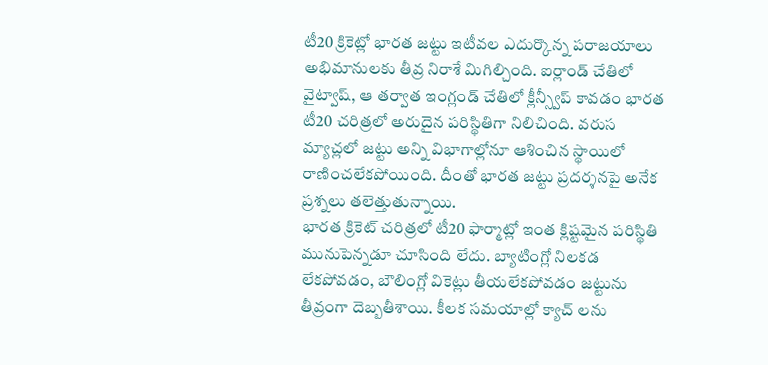టీ20 క్రికెట్లో భారత జట్టు ఇటీవల ఎదుర్కొన్న పరాజయాలు అభిమానులకు తీవ్ర నిరాశే మిగిల్చింది. ఐర్లాండ్ చేతిలో వైట్వాష్, ఆ తర్వాత ఇంగ్లండ్ చేతిలో క్లీన్స్వీప్ కావడం భారత టీ20 చరిత్రలో అరుదైన పరిస్థితిగా నిలిచింది. వరుస మ్యాచ్లలో జట్టు అన్ని విభాగాల్లోనూ ఆశించిన స్థాయిలో రాణించలేకపోయింది. దీంతో భారత జట్టు ప్రదర్శనపై అనేక ప్రశ్నలు తలెత్తుతున్నాయి.
భారత క్రికెట్ చరిత్రలో టీ20 ఫార్మాట్లో ఇంత క్లిష్టమైన పరిస్థితి మునుపెన్నడూ చూసింది లేదు. బ్యాటింగ్లో నిలకడ లేకపోవడం, బౌలింగ్లో వికెట్లు తీయలేకపోవడం జట్టును తీవ్రంగా దెబ్బతీశాయి. కీలక సమయాల్లో క్యాచ్ లను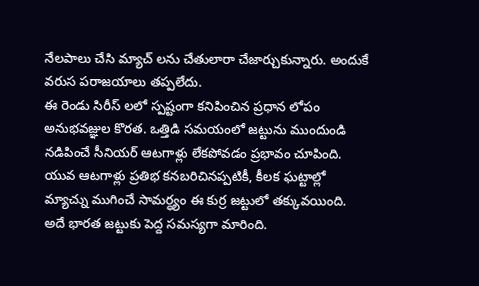నేలపాలు చేసి మ్యాచ్ లను చేతులారా చేజార్చుకున్నారు. అందుకే వరుస పరాజయాలు తప్పలేదు.
ఈ రెండు సిరీస్ లలో స్పష్టంగా కనిపించిన ప్రధాన లోపం అనుభవజ్ఞుల కొరత. ఒత్తిడి సమయంలో జట్టును ముందుండి నడిపించే సీనియర్ ఆటగాళ్లు లేకపోవడం ప్రభావం చూపింది. యువ ఆటగాళ్లు ప్రతిభ కనబరిచినప్పటికీ, కీలక ఘట్టాల్లో మ్యాచ్ను ముగించే సామర్ధ్యం ఈ కుర్ర జట్టులో తక్కువయింది. అదే భారత జట్టుకు పెద్ద సమస్యగా మారింది.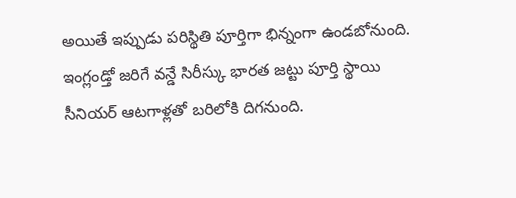అయితే ఇప్పుడు పరిస్థితి పూర్తిగా భిన్నంగా ఉండబోనుంది. ఇంగ్లండ్తో జరిగే వన్డే సిరీస్కు భారత జట్టు పూర్తి స్థాయి సీనియర్ ఆటగాళ్లతో బరిలోకి దిగనుంది.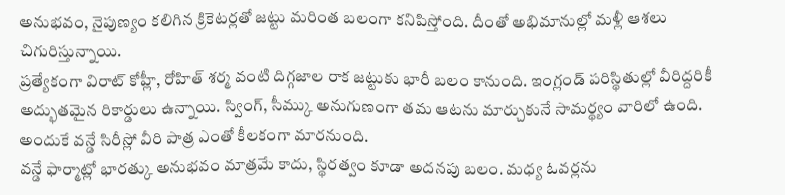అనుభవం, నైపుణ్యం కలిగిన క్రికెటర్లతో జట్టు మరింత బలంగా కనిపిస్తోంది. దీంతో అభిమానుల్లో మళ్లీ ఆశలు చిగురిస్తున్నాయి.
ప్రత్యేకంగా విరాట్ కోహ్లీ, రోహిత్ శర్మ వంటి దిగ్గజాల రాక జట్టుకు భారీ బలం కానుంది. ఇంగ్లండ్ పరిస్థితుల్లో వీరిద్దరికీ అద్భుతమైన రికార్డులు ఉన్నాయి. స్వింగ్, సీమ్కు అనుగుణంగా తమ ఆటను మార్చుకునే సామర్థ్యం వారిలో ఉంది. అందుకే వన్డే సిరీస్లో వీరి పాత్ర ఎంతో కీలకంగా మారనుంది.
వన్డే ఫార్మాట్లో భారత్కు అనుభవం మాత్రమే కాదు, స్థిరత్వం కూడా అదనపు బలం. మధ్య ఓవర్లను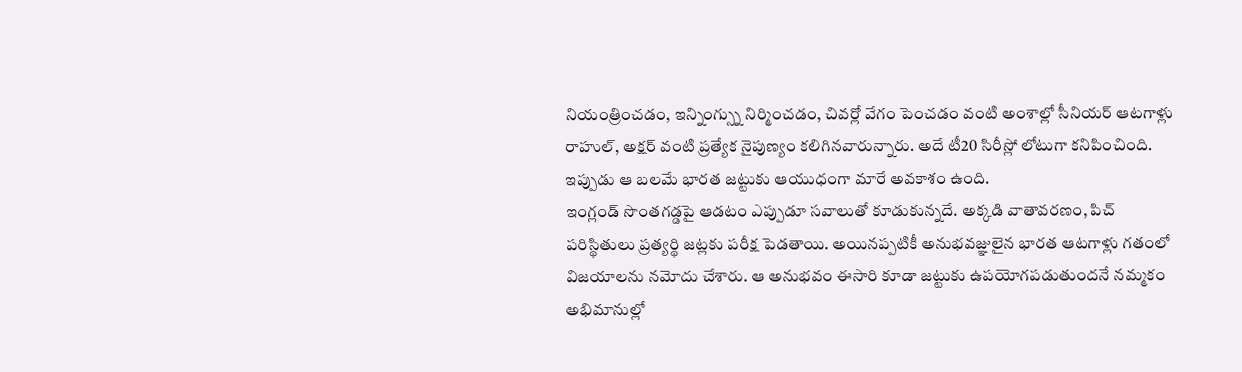నియంత్రించడం, ఇన్నింగ్స్ను నిర్మించడం, చివర్లో వేగం పెంచడం వంటి అంశాల్లో సీనియర్ ఆటగాళ్లు రాహుల్, అక్షర్ వంటి ప్రత్యేక నైపుణ్యం కలిగినవారున్నారు. అదే టీ20 సిరీస్లో లోటుగా కనిపించింది. ఇప్పుడు ఆ బలమే భారత జట్టుకు ఆయుధంగా మారే అవకాశం ఉంది.
ఇంగ్లండ్ సొంతగడ్డపై ఆడటం ఎప్పుడూ సవాలుతో కూడుకున్నదే. అక్కడి వాతావరణం, పిచ్ పరిస్థితులు ప్రత్యర్థి జట్లకు పరీక్ష పెడతాయి. అయినప్పటికీ అనుభవజ్ఞులైన భారత ఆటగాళ్లు గతంలో విజయాలను నమోదు చేశారు. ఆ అనుభవం ఈసారి కూడా జట్టుకు ఉపయోగపడుతుందనే నమ్మకం అభిమానుల్లో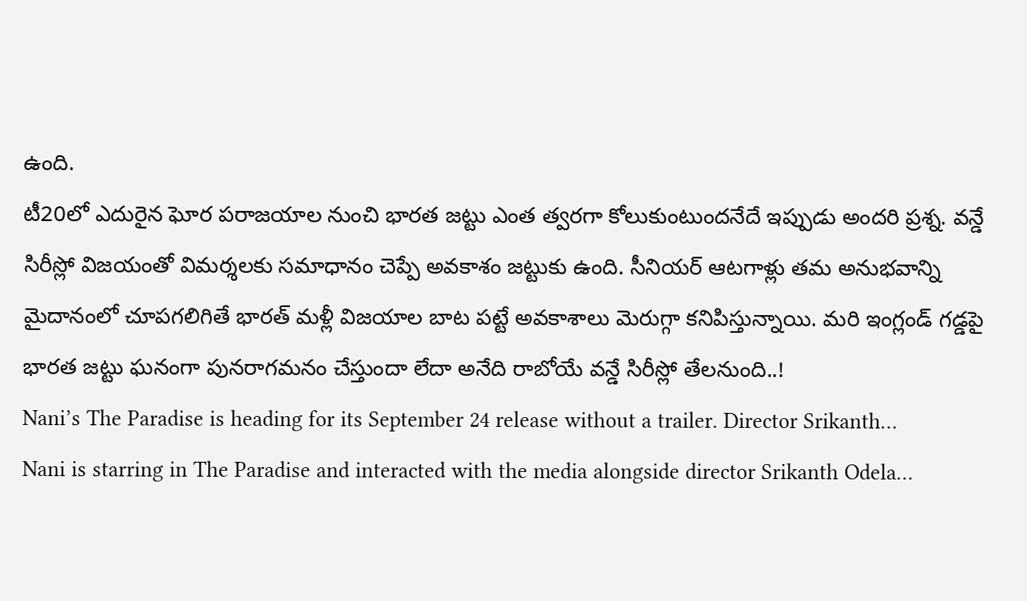ఉంది.
టీ20లో ఎదురైన ఘోర పరాజయాల నుంచి భారత జట్టు ఎంత త్వరగా కోలుకుంటుందనేదే ఇప్పుడు అందరి ప్రశ్న. వన్డే సిరీస్లో విజయంతో విమర్శలకు సమాధానం చెప్పే అవకాశం జట్టుకు ఉంది. సీనియర్ ఆటగాళ్లు తమ అనుభవాన్ని మైదానంలో చూపగలిగితే భారత్ మళ్లీ విజయాల బాట పట్టే అవకాశాలు మెరుగ్గా కనిపిస్తున్నాయి. మరి ఇంగ్లండ్ గడ్డపై భారత జట్టు ఘనంగా పునరాగమనం చేస్తుందా లేదా అనేది రాబోయే వన్డే సిరీస్లో తేలనుంది..!
Nani’s The Paradise is heading for its September 24 release without a trailer. Director Srikanth…
Nani is starring in The Paradise and interacted with the media alongside director Srikanth Odela…